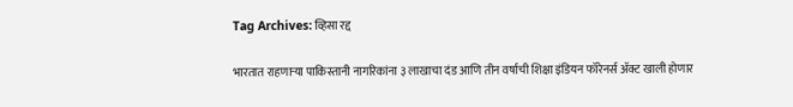Tag Archives: व्हिसा रद्द

भारतात राहणाऱ्या पाकिस्तानी नागरिकांना ३ लाखाचा दंड आणि तीन वर्षाची शिक्षा इंडियन फॉरेनर्स अ‍ॅक्ट खाली होणार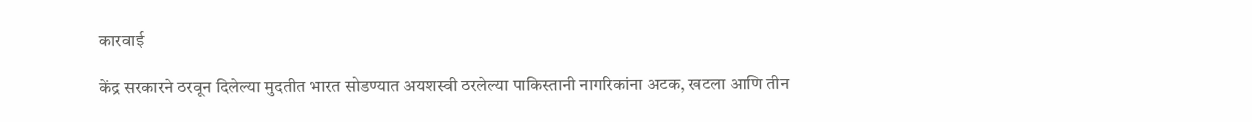कारवाई

केंद्र सरकारने ठरवून दिलेल्या मुदतीत भारत सोडण्यात अयशस्वी ठरलेल्या पाकिस्तानी नागरिकांना अटक, खटला आणि तीन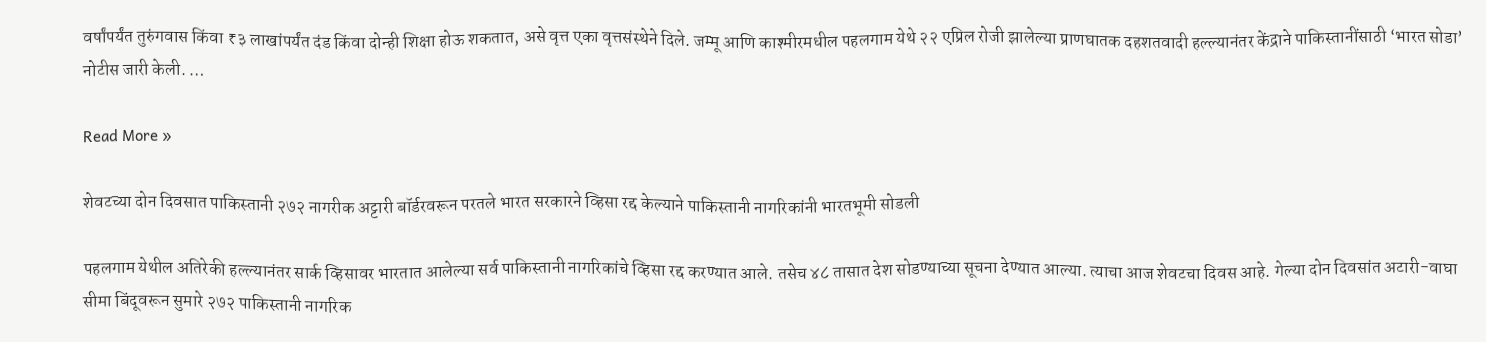वर्षांपर्यंत तुरुंगवास किंवा ₹३ लाखांपर्यंत दंड किंवा दोन्ही शिक्षा होऊ शकतात, असे वृत्त एका वृत्तसंस्थेने दिले. जम्मू आणि काश्मीरमधील पहलगाम येथे २२ एप्रिल रोजी झालेल्या प्राणघातक दहशतवादी हल्ल्यानंतर केंद्राने पाकिस्तानींसाठी ‘भारत सोडा’ नोटीस जारी केली. …

Read More »

शेवटच्या दोन दिवसात पाकिस्तानी २७२ नागरीक अट्टारी बॉर्डरवरून परतले भारत सरकारने व्हिसा रद्द केल्याने पाकिस्तानी नागरिकांनी भारतभूमी सोडली

पहलगाम येथील अतिरेकी हल्ल्यानंतर सार्क व्हिसावर भारतात आलेल्या सर्व पाकिस्तानी नागरिकांचे व्हिसा रद्द करण्यात आले. तसेच ४८ तासात देश सोडण्याच्या सूचना देण्यात आल्या. त्याचा आज शेवटचा दिवस आहे. गेल्या दोन दिवसांत अटारी-वाघा सीमा बिंदूवरून सुमारे २७२ पाकिस्तानी नागरिक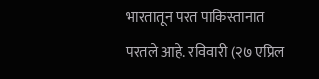भारतातून परत पाकिस्तानात परतले आहे. रविवारी (२७ एप्रिल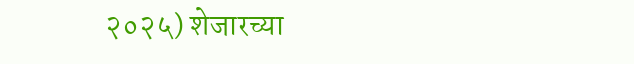२०२५) शेजारच्या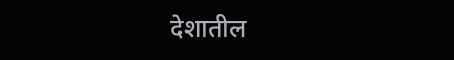देशातील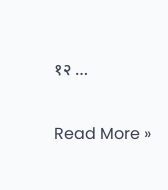१२ …

Read More »